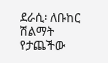ደራሲ፡ ለቡከር ሽልማት የታጨችው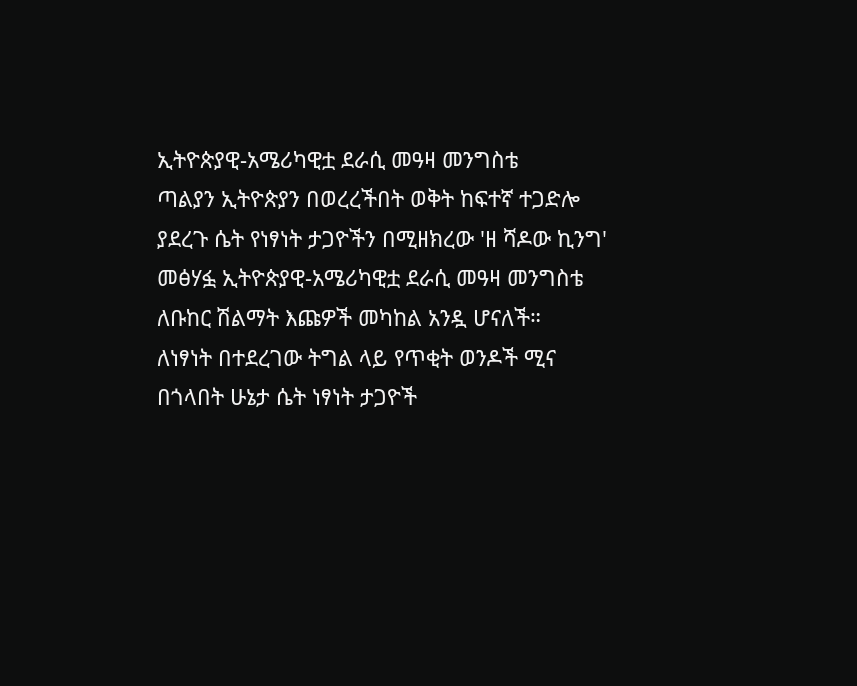ኢትዮጵያዊ-አሜሪካዊቷ ደራሲ መዓዛ መንግስቴ
ጣልያን ኢትዮጵያን በወረረችበት ወቅት ከፍተኛ ተጋድሎ ያደረጉ ሴት የነፃነት ታጋዮችን በሚዘክረው 'ዘ ሻዶው ኪንግ' መፅሃፏ ኢትዮጵያዊ-አሜሪካዊቷ ደራሲ መዓዛ መንግስቴ ለቡከር ሽልማት እጩዎች መካከል አንዷ ሆናለች።
ለነፃነት በተደረገው ትግል ላይ የጥቂት ወንዶች ሚና በጎላበት ሁኔታ ሴት ነፃነት ታጋዮች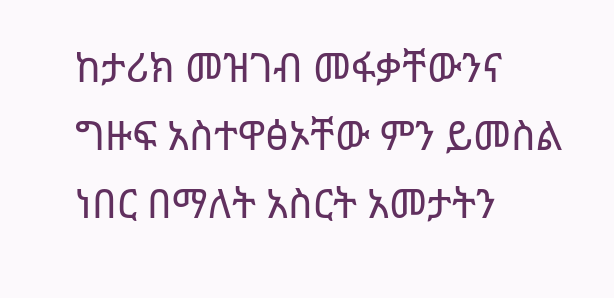ከታሪክ መዝገብ መፋቃቸውንና ግዙፍ አስተዋፅኦቸው ምን ይመስል ነበር በማለት አስርት አመታትን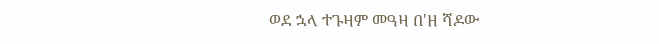ወደ ኋላ ተጉዛም መዓዛ በ'ዘ ሻዶው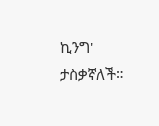ኪንግ' ታስቃኛለች።